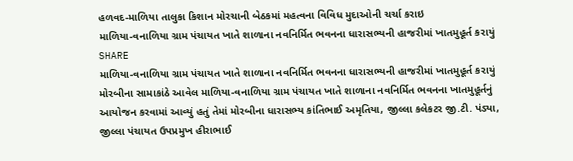હળવદ-માળિયા તાલુકા કિશાન મોરચાની બેઠકમાં મહત્વના વિવિધ મુદાઓની ચર્ચા કરાઇ
માળિયા-વનાળિયા ગ્રામ પંચાયત ખાતે શાળાના નવનિર્મિત ભવનના ધારાસભ્યની હાજરીમાં ખાતમુહૂર્ત કરાયું
SHARE
માળિયા-વનાળિયા ગ્રામ પંચાયત ખાતે શાળાના નવનિર્મિત ભવનના ધારાસભ્યની હાજરીમાં ખાતમુહૂર્ત કરાયું
મોરબીના સામાકાંઠે આવેલ માળિયા-વનાળિયા ગ્રામ પંચાયત ખાતે શાળાના નવનિર્મિત ભવનના ખાતમુહૂર્તનું આયોજન કરવામાં આવ્યું હતું તેમાં મોરબીના ધારાસભ્ય કાંતિભાઈ અમૃતિયા, જીલ્લા કલેકટર જી.ટી. પંડ્યા, જીલ્લા પંચાયત ઉપપ્રમુખ હીરાભાઈ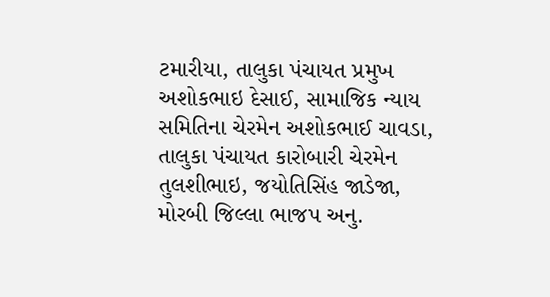ટમારીયા, તાલુકા પંચાયત પ્રમુખ અશોકભાઇ દેસાઈ, સામાજિક ન્યાય સમિતિના ચેરમેન અશોકભાઈ ચાવડા, તાલુકા પંચાયત કારોબારી ચેરમેન તુલશીભાઇ, જયોતિસિંહ જાડેજા, મોરબી જિલ્લા ભાજપ અનુ.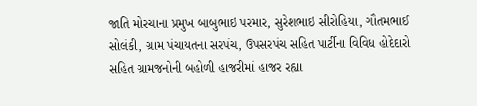જાતિ મોરચાના પ્રમુખ બાબુભાઇ પરમાર, સુરેશભાઇ સીરોહિયા, ગૌતમભાઈ સોલંકી, ગ્રામ પંચાયતના સરપંચ, ઉપસરપંચ સહિત પાર્ટીના વિવિધ હોદેદારો સહિત ગ્રામજનોની બહોળી હાજરીમાં હાજર રહ્યા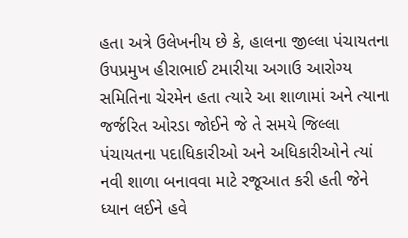હતા અત્રે ઉલેખનીય છે કે, હાલના જીલ્લા પંચાયતના ઉપપ્રમુખ હીરાભાઈ ટમારીયા અગાઉ આરોગ્ય સમિતિના ચેરમેન હતા ત્યારે આ શાળામાં અને ત્યાના જર્જરિત ઓરડા જોઈને જે તે સમયે જિલ્લા પંચાયતના પદાધિકારીઓ અને અધિકારીઓને ત્યાં નવી શાળા બનાવવા માટે રજૂઆત કરી હતી જેને ધ્યાન લઈને હવે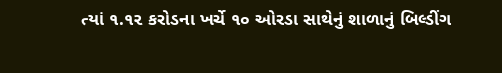ત્યાં ૧.૧૨ કરોડના ખર્ચે ૧૦ ઓરડા સાથેનું શાળાનું બિલ્ડીંગ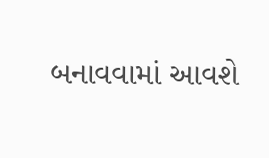બનાવવામાં આવશે